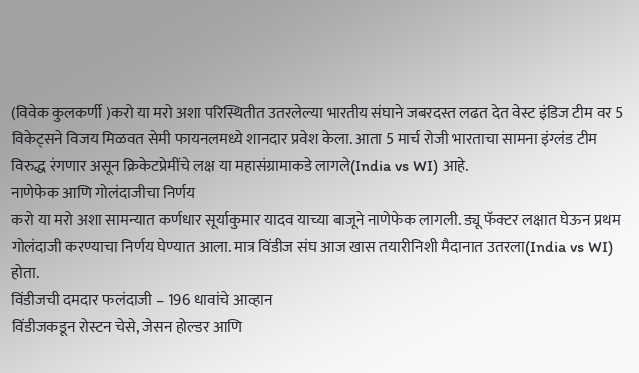(विवेक कुलकर्णी )करो या मरो अशा परिस्थितीत उतरलेल्या भारतीय संघाने जबरदस्त लढत देत वेस्ट इंडिज टीम वर 5 विकेट्सने विजय मिळवत सेमी फायनलमध्ये शानदार प्रवेश केला. आता 5 मार्च रोजी भारताचा सामना इंग्लंड टीम विरुद्ध रंगणार असून क्रिकेटप्रेमींचे लक्ष या महासंग्रामाकडे लागले(India vs WI) आहे.
नाणेफेक आणि गोलंदाजीचा निर्णय
करो या मरो अशा सामन्यात कर्णधार सूर्याकुमार यादव याच्या बाजूने नाणेफेक लागली. ड्यू फॅक्टर लक्षात घेऊन प्रथम गोलंदाजी करण्याचा निर्णय घेण्यात आला. मात्र विंडीज संघ आज खास तयारीनिशी मैदानात उतरला(India vs WI) होता.
विंडीजची दमदार फलंदाजी – 196 धावांचे आव्हान
विंडीजकडून रोस्टन चेसे, जेसन होल्डर आणि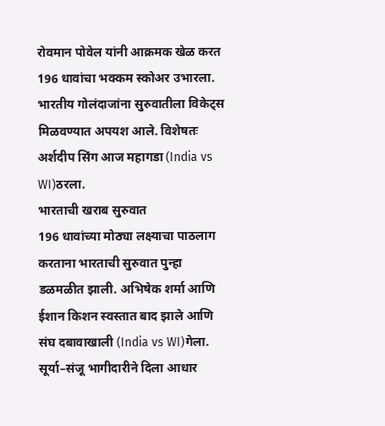रोवमान पोवेल यांनी आक्रमक खेळ करत 196 धावांचा भक्कम स्कोअर उभारला. भारतीय गोलंदाजांना सुरुवातीला विकेट्स मिळवण्यात अपयश आले. विशेषतः अर्शदीप सिंग आज महागडा (India vs WI)ठरला.
भारताची खराब सुरुवात
196 धावांच्या मोठ्या लक्ष्याचा पाठलाग करताना भारताची सुरुवात पुन्हा डळमळीत झाली. अभिषेक शर्मा आणि ईशान किशन स्वस्तात बाद झाले आणि संघ दबावाखाली (India vs WI)गेला.
सूर्या–संजू भागीदारीने दिला आधार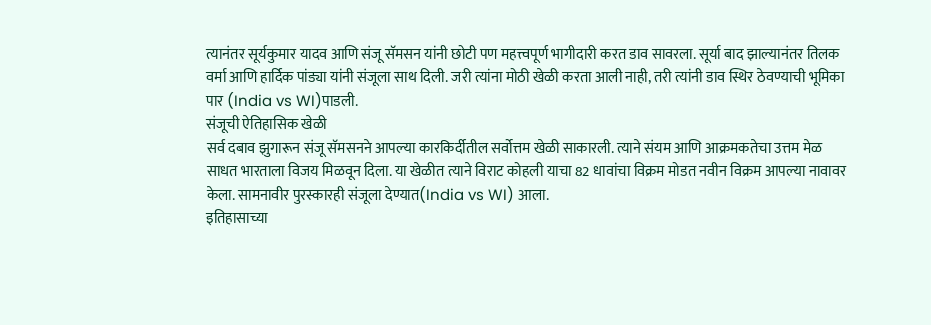त्यानंतर सूर्यकुमार यादव आणि संजू सॅमसन यांनी छोटी पण महत्त्वपूर्ण भागीदारी करत डाव सावरला. सूर्या बाद झाल्यानंतर तिलक वर्मा आणि हार्दिक पांड्या यांनी संजूला साथ दिली. जरी त्यांना मोठी खेळी करता आली नाही, तरी त्यांनी डाव स्थिर ठेवण्याची भूमिका पार (India vs WI)पाडली.
संजूची ऐतिहासिक खेळी
सर्व दबाव झुगारून संजू सॅमसनने आपल्या कारकिर्दीतील सर्वोत्तम खेळी साकारली. त्याने संयम आणि आक्रमकतेचा उत्तम मेळ साधत भारताला विजय मिळवून दिला. या खेळीत त्याने विराट कोहली याचा 82 धावांचा विक्रम मोडत नवीन विक्रम आपल्या नावावर केला. सामनावीर पुरस्कारही संजूला देण्यात(India vs WI) आला.
इतिहासाच्या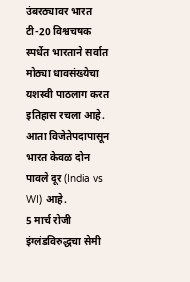उंबरठ्यावर भारत
टी-20 विश्वचषक स्पर्धेत भारताने सर्वात मोठ्या धावसंख्येचा यशस्वी पाठलाग करत इतिहास रचला आहे. आता विजेतेपदापासून भारत केवळ दोन पावले दूर (India vs WI) आहे.
5 मार्च रोजी इंग्लंडविरुद्धचा सेमी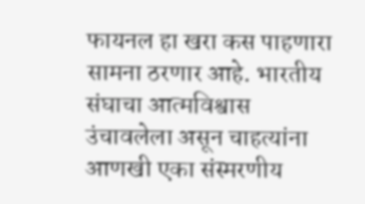फायनल हा खरा कस पाहणारा सामना ठरणार आहे. भारतीय संघाचा आत्मविश्वास उंचावलेला असून चाहत्यांना आणखी एका संस्मरणीय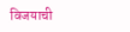विजयाची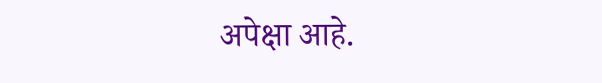अपेक्षा आहे.